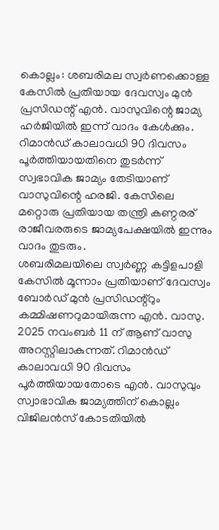കൊല്ലം: ശബരിമല സ്വർണക്കൊള്ള കേസിൽ പ്രതിയായ ദേവസ്വം മുൻ പ്രസിഡന്റ് എൻ. വാസുവിന്റെ ജാമ്യ ഹർജിയിൽ ഇന്ന് വാദം കേൾക്കും. റിമാൻഡ് കാലാവധി 90 ദിവസം പൂർത്തിയായതിനെ തുടർന്ന് സ്വഭാവിക ജാമ്യം തേടിയാണ് വാസുവിന്റെ ഹരജി. കേസിലെ മറ്റൊരു പ്രതിയായ തന്ത്രി കണ്ഠരര് രാജീവരരുടെ ജാമ്യപേക്ഷയിൽ ഇന്നും വാദം തുടരും.
ശബരിമലയിലെ സ്വർണ്ണ കട്ടിളപാളി കേസിൽ മൂന്നാം പ്രതിയാണ് ദേവസ്വം ബോർഡ് മുൻ പ്രസിഡന്റ്റും കമ്മിഷണറുമായിരുന്ന എൻ. വാസു. 2025 നവംബർ 11 ന് ആണ് വാസു അറസ്റ്റിലാകുന്നത്. റിമാൻഡ് കാലാവധി 90 ദിവസം പൂർത്തിയായതോടെ എൻ. വാസുവും സ്വാഭാവിക ജാമ്യത്തിന് കൊല്ലം വിജിലൻസ് കോടതിയിൽ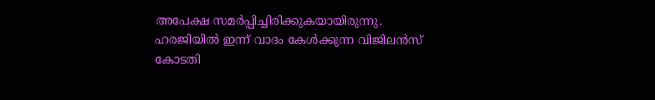അപേക്ഷ സമർപ്പിച്ചിരിക്കുകയായിരുന്നു. ഹരജിയിൽ ഇന്ന് വാദം കേൾക്കുന്ന വിജിലൻസ് കോടതി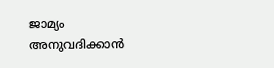ജാമ്യം അനുവദിക്കാൻ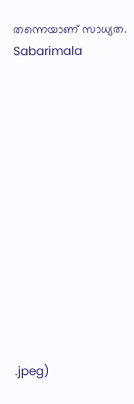തന്നെയാണ് സാധ്യത.
Sabarimala













.jpeg)